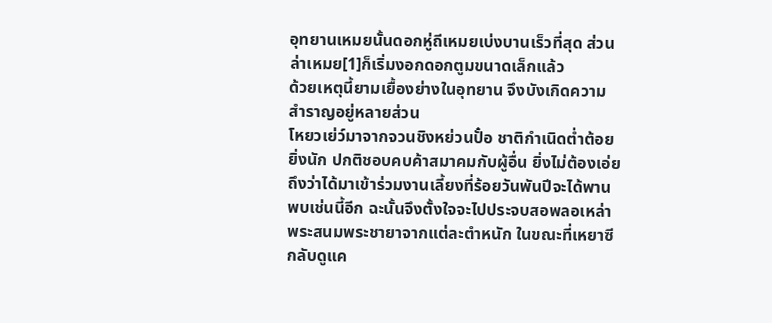อุทยานเหมยนั้นดอกหู่ถีเหมยเบ่งบานเร็วที่สุด ส่วนล่าเหมย[1]ก็เริ่มงอกดอกตูมขนาดเล็กแล้ว
ด้วยเหตุนี้ยามเยื้องย่างในอุทยาน จึงบังเกิดความสำราญอยู่หลายส่วน
โหยวเย่ว์มาจากจวนชิงหย่วนปั๋อ ชาติกำเนิดต่ำต้อยยิ่งนัก ปกติชอบคบค้าสมาคมกับผู้อื่น ยิ่งไม่ต้องเอ่ยถึงว่าได้มาเข้าร่วมงานเลี้ยงที่ร้อยวันพันปีจะได้พานพบเช่นนี้อีก ฉะนั้นจึงตั้งใจจะไปประจบสอพลอเหล่าพระสนมพระชายาจากแต่ละตำหนัก ในขณะที่เหยาซีกลับดูแค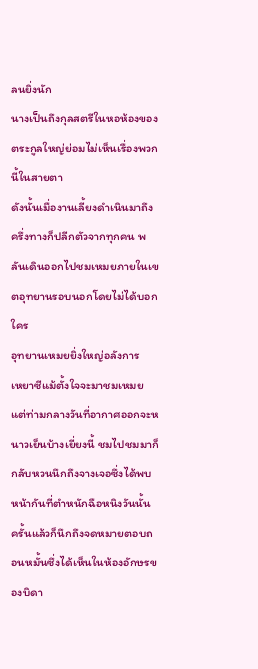ลนยิ่งนัก
นางเป็นถึงกุลสตรีในหอห้องของตระกูลใหญ่ย่อมไม่เห็นเรื่องพวกนี้ในสายตา
ดังนั้นเมื่องานเลี้ยงดำเนินมาถึงครึ่งทางก็ปลีกตัวจากทุกคน พลันเดินออกไปชมเหมยภายในเขตอุทยานรอบนอกโดยไม่ได้บอกใคร
อุทยานเหมยยิ่งใหญ่อลังการ
เหยาซีแม้ตั้งใจจะมาชมเหมย แต่ท่ามกลางวันที่อากาศออกจะหนาวเย็นบ้างเยี่ยงนี้ ชมไปชมมาก็กลับหวนนึกถึงจางเจอซึ่งได้พบหน้ากันที่ตำหนักฉือหนิงวันนั้น ครั้นแล้วก็นึกถึงจดหมายตอบถอนหมั้นซึ่งได้เห็นในห้องอักษรของบิดา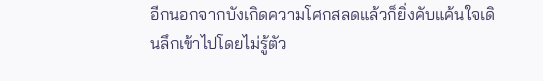อีกนอกจากบังเกิดความโศกสลดแล้วก็ยิ่งคับแค้นใจเดินลึกเข้าไปโดยไม่รู้ตัว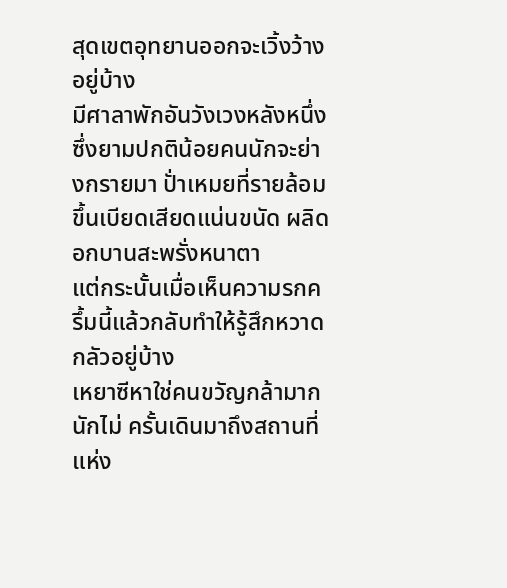สุดเขตอุทยานออกจะเวิ้งว้างอยู่บ้าง
มีศาลาพักอันวังเวงหลังหนึ่งซึ่งยามปกติน้อยคนนักจะย่างกรายมา ปั่าเหมยที่รายล้อมขึ้นเบียดเสียดแน่นขนัด ผลิดอกบานสะพรั่งหนาตา
แต่กระนั้นเมื่อเห็นความรกครึ้มนี้แล้วกลับทำให้รู้สึกหวาดกลัวอยู่บ้าง
เหยาซีหาใช่คนขวัญกล้ามากนักไม่ ครั้นเดินมาถึงสถานที่แห่ง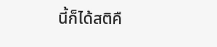นี้ก็ได้สติคื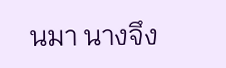นมา นางจึง